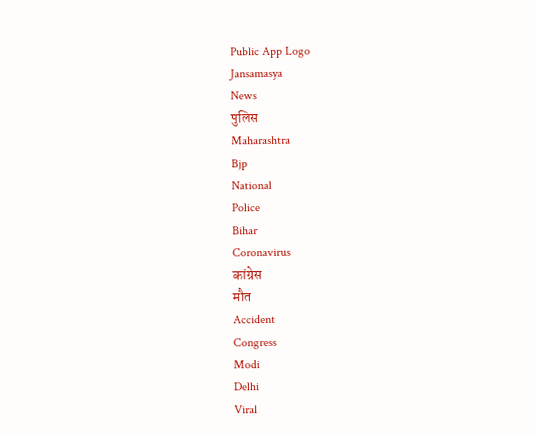Public App Logo
Jansamasya
News
पुलिस
Maharashtra
Bjp
National
Police
Bihar
Coronavirus
कांग्रेस
मौत
Accident
Congress
Modi
Delhi
Viral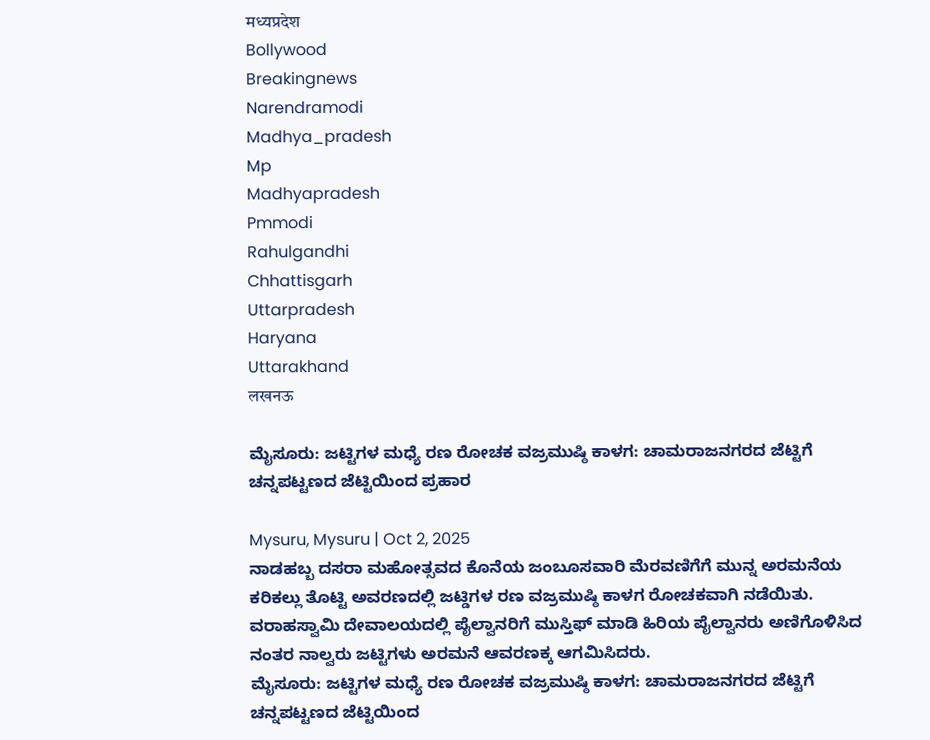मध्यप्रदेश
Bollywood
Breakingnews
Narendramodi
Madhya_pradesh
Mp
Madhyapradesh
Pmmodi
Rahulgandhi
Chhattisgarh
Uttarpradesh
Haryana
Uttarakhand
लखनऊ

ಮೈಸೂರು: ಜಟ್ಟಿಗಳ ಮಧ್ಯೆ ರಣ ರೋಚಕ ವಜ್ರಮುಷ್ಠಿ ಕಾಳಗ: ಚಾಮರಾಜನಗರದ ಜೆಟ್ಟಿಗೆ ಚನ್ನಪಟ್ಟಣದ ಜೆಟ್ಟಿಯಿಂದ ಪ್ರಹಾರ

Mysuru, Mysuru | Oct 2, 2025
ನಾಡಹಬ್ಬ ದಸರಾ ಮಹೋತ್ಸವದ ಕೊನೆಯ ಜಂಬೂಸವಾರಿ ಮೆರವಣಿಗೆಗೆ ಮುನ್ನ ಅರಮನೆಯ ಕರಿಕಲ್ಲು ತೊಟ್ಟಿ ಅವರಣದಲ್ಲಿ ಜಟ್ಡಿಗಳ ರಣ ವಜ್ರಮುಷ್ಠಿ ಕಾಳಗ ರೋಚಕವಾಗಿ ನಡೆಯಿತು. ವರಾಹಸ್ವಾಮಿ ದೇವಾಲಯದಲ್ಲಿ ಪೈಲ್ವಾನರಿಗೆ ಮುಸ್ತಿಫ್ ಮಾಡಿ ಹಿರಿಯ ಪೈಲ್ವಾನರು ಅಣಿಗೊಳಿಸಿದ ನಂತರ ನಾಲ್ವರು ಜಟ್ಟಿಗಳು ಅರಮನೆ ಆವರಣಕ್ಕ ಆಗಮಿಸಿದರು.
ಮೈಸೂರು: ಜಟ್ಟಿಗಳ ಮಧ್ಯೆ ರಣ ರೋಚಕ ವಜ್ರಮುಷ್ಠಿ ಕಾಳಗ: ಚಾಮರಾಜನಗರದ ಜೆಟ್ಟಿಗೆ ಚನ್ನಪಟ್ಟಣದ ಜೆಟ್ಟಿಯಿಂದ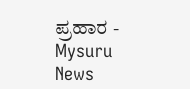ಪ್ರಹಾರ - Mysuru News